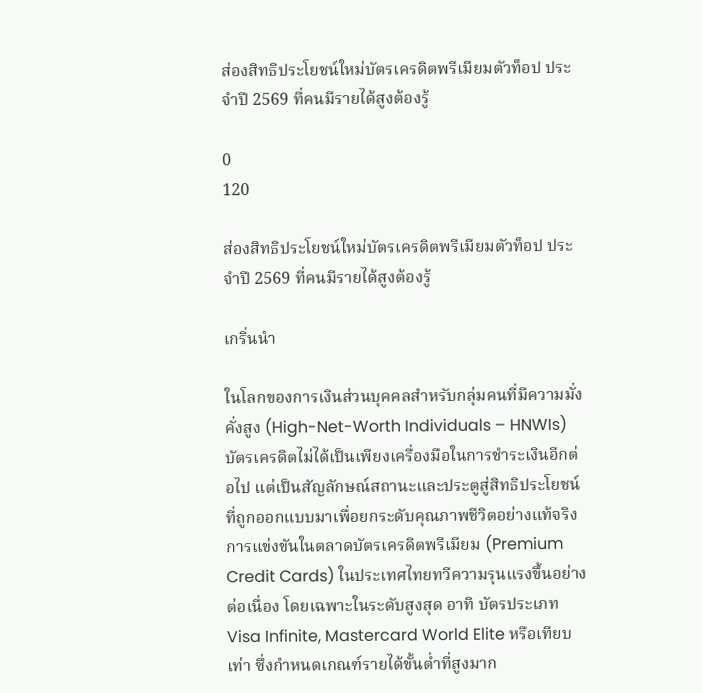ส่องสิทธิประโยชน์ใหม่บัตรเครดิตพรีเมียมตัวท็อป ประจำปี 2569 ที่คนมีรายได้สูงต้องรู้

0
120

ส่องสิทธิประโยชน์ใหม่บัตรเครดิตพรีเมียมตัวท็อป ประจำปี 2569 ที่คนมีรายได้สูงต้องรู้

เกริ่นนำ

ในโลกของการเงินส่วนบุคคลสำหรับกลุ่มคนที่มีความมั่งคั่งสูง (High-Net-Worth Individuals – HNWIs) บัตรเครดิตไม่ได้เป็นเพียงเครื่องมือในการชำระเงินอีกต่อไป แต่เป็นสัญลักษณ์สถานะและประตูสู่สิทธิประโยชน์ที่ถูกออกแบบมาเพื่อยกระดับคุณภาพชีวิตอย่างแท้จริง การแข่งขันในตลาดบัตรเครดิตพรีเมียม (Premium Credit Cards) ในประเทศไทยทวีความรุนแรงขึ้นอย่างต่อเนื่อง โดยเฉพาะในระดับสูงสุด อาทิ บัตรประเภท Visa Infinite, Mastercard World Elite หรือเทียบเท่า ซึ่งกำหนดเกณฑ์รายได้ขั้นต่ำที่สูงมาก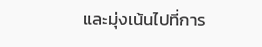และมุ่งเน้นไปที่การ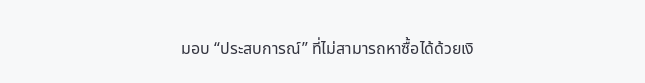มอบ “ประสบการณ์” ที่ไม่สามารถหาซื้อได้ด้วยเงิ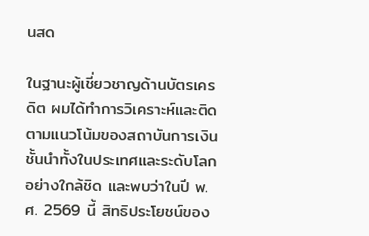นสด

ในฐานะผู้เชี่ยวชาญด้านบัตรเครดิต ผมได้ทำการวิเคราะห์และติดตามแนวโน้มของสถาบันการเงินชั้นนำทั้งในประเทศและระดับโลกอย่างใกล้ชิด และพบว่าในปี พ.ศ. 2569 นี้ สิทธิประโยชน์ของ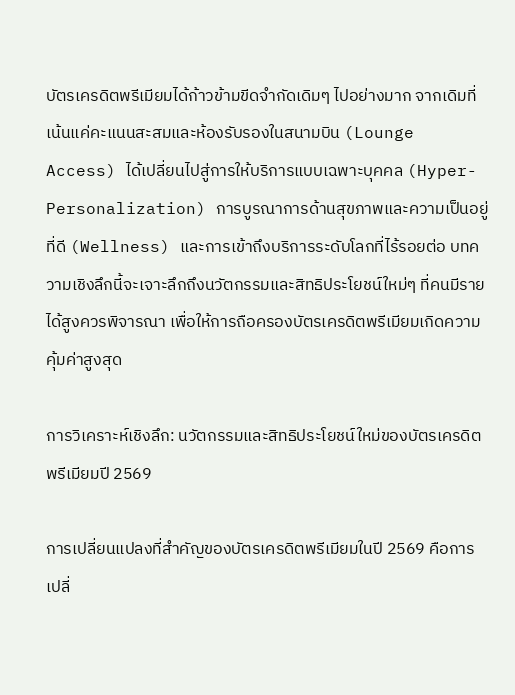บัตรเครดิตพรีเมียมได้ก้าวข้ามขีดจำกัดเดิมๆ ไปอย่างมาก จากเดิมที่เน้นแค่คะแนนสะสมและห้องรับรองในสนามบิน (Lounge Access) ได้เปลี่ยนไปสู่การให้บริการแบบเฉพาะบุคคล (Hyper-Personalization) การบูรณาการด้านสุขภาพและความเป็นอยู่ที่ดี (Wellness) และการเข้าถึงบริการระดับโลกที่ไร้รอยต่อ บทความเชิงลึกนี้จะเจาะลึกถึงนวัตกรรมและสิทธิประโยชน์ใหม่ๆ ที่คนมีรายได้สูงควรพิจารณา เพื่อให้การถือครองบัตรเครดิตพรีเมียมเกิดความคุ้มค่าสูงสุด

การวิเคราะห์เชิงลึก: นวัตกรรมและสิทธิประโยชน์ใหม่ของบัตรเครดิตพรีเมียมปี 2569

การเปลี่ยนแปลงที่สำคัญของบัตรเครดิตพรีเมียมในปี 2569 คือการเปลี่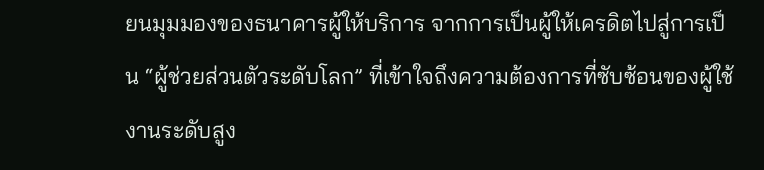ยนมุมมองของธนาคารผู้ให้บริการ จากการเป็นผู้ให้เครดิตไปสู่การเป็น “ผู้ช่วยส่วนตัวระดับโลก” ที่เข้าใจถึงความต้องการที่ซับซ้อนของผู้ใช้งานระดับสูง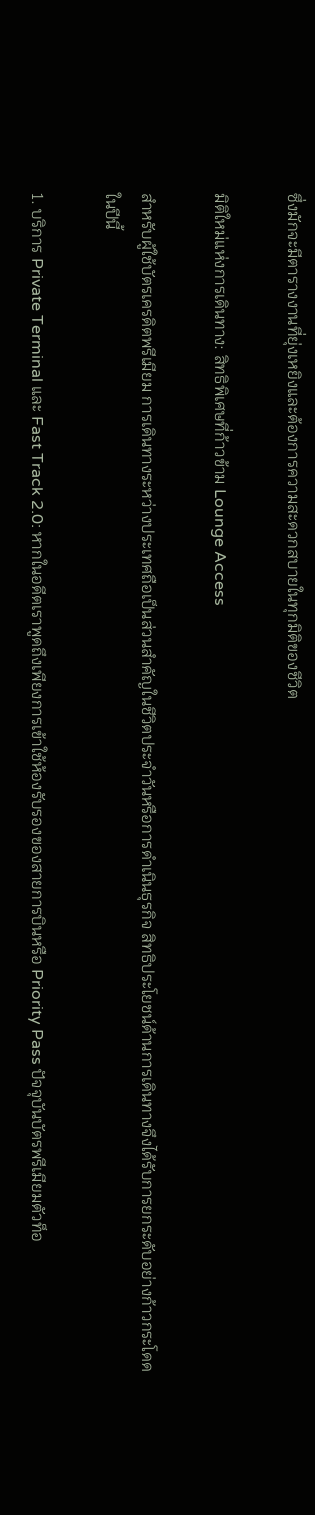ซึ่งมักจะมีตารางงานที่ยุ่งเหยิงและต้องการความสะดวกสบายในทุกมิติของชีวิต

มิติใหม่แห่งการเดินทาง: สิทธิพิเศษที่ก้าวข้าม Lounge Access

สำหรับผู้ใช้บัตรเครดิตพรีเมียม การเดินทางระหว่างประเทศถือเป็นส่วนสำคัญในชีวิตประจำวันหรือการดำเนินธุรกิจ สิทธิประโยชน์ด้านการเดินทางจึงได้รับการยกระดับอย่างก้าวกระโดดในปีนี้

1. บริการ Private Terminal และ Fast Track 2.0: หากในอดีตเราพูดถึงเพียงการเข้าใช้ห้องรับรองของสายการบินหรือ Priority Pass ปัจจุบันบัตรพรีเมียมตัวท็อ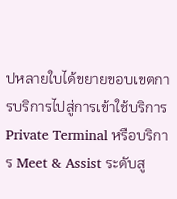ปหลายใบได้ขยายขอบเขตการบริการไปสู่การเข้าใช้บริการ Private Terminal หรือบริการ Meet & Assist ระดับสู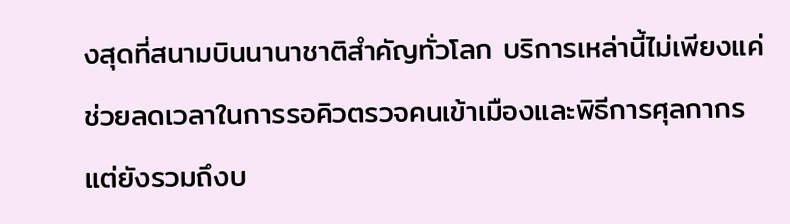งสุดที่สนามบินนานาชาติสำคัญทั่วโลก บริการเหล่านี้ไม่เพียงแค่ช่วยลดเวลาในการรอคิวตรวจคนเข้าเมืองและพิธีการศุลกากร แต่ยังรวมถึงบ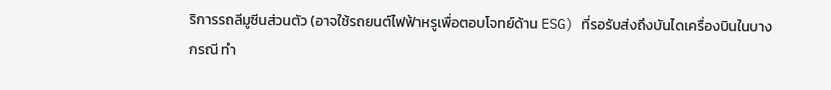ริการรถลีมูซีนส่วนตัว (อาจใช้รถยนต์ไฟฟ้าหรูเพื่อตอบโจทย์ด้าน ESG) ที่รอรับส่งถึงบันไดเครื่องบินในบางกรณี ทำ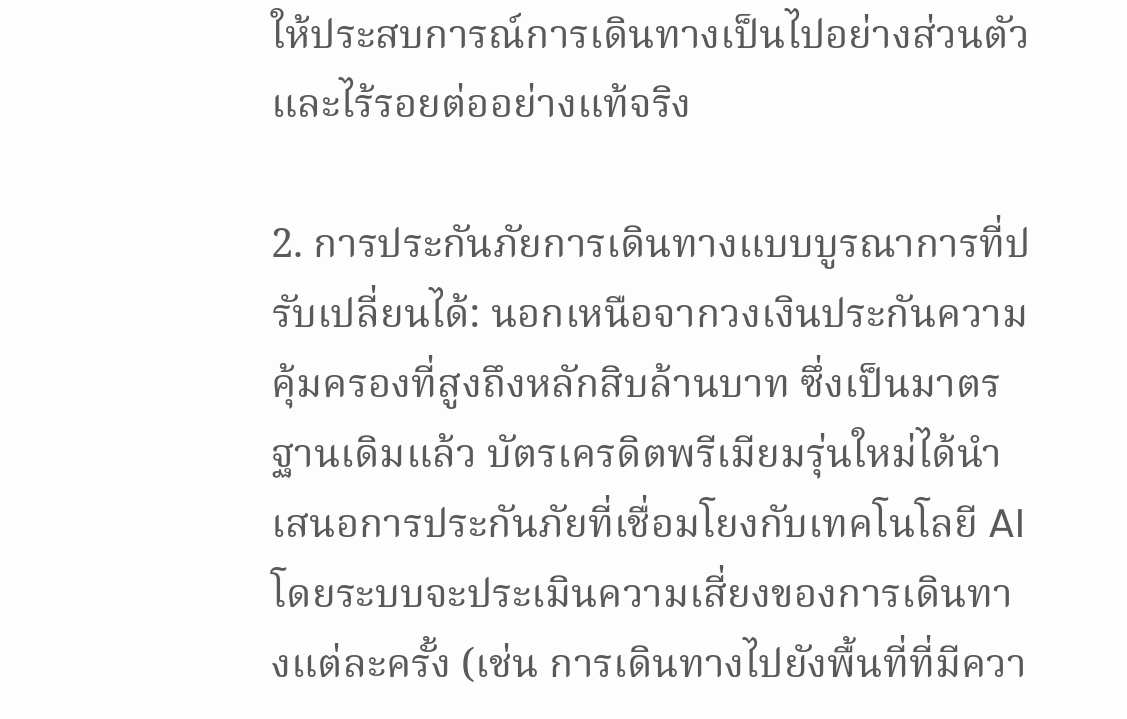ให้ประสบการณ์การเดินทางเป็นไปอย่างส่วนตัวและไร้รอยต่ออย่างแท้จริง

2. การประกันภัยการเดินทางแบบบูรณาการที่ปรับเปลี่ยนได้: นอกเหนือจากวงเงินประกันความคุ้มครองที่สูงถึงหลักสิบล้านบาท ซึ่งเป็นมาตรฐานเดิมแล้ว บัตรเครดิตพรีเมียมรุ่นใหม่ได้นำเสนอการประกันภัยที่เชื่อมโยงกับเทคโนโลยี AI โดยระบบจะประเมินความเสี่ยงของการเดินทางแต่ละครั้ง (เช่น การเดินทางไปยังพื้นที่ที่มีควา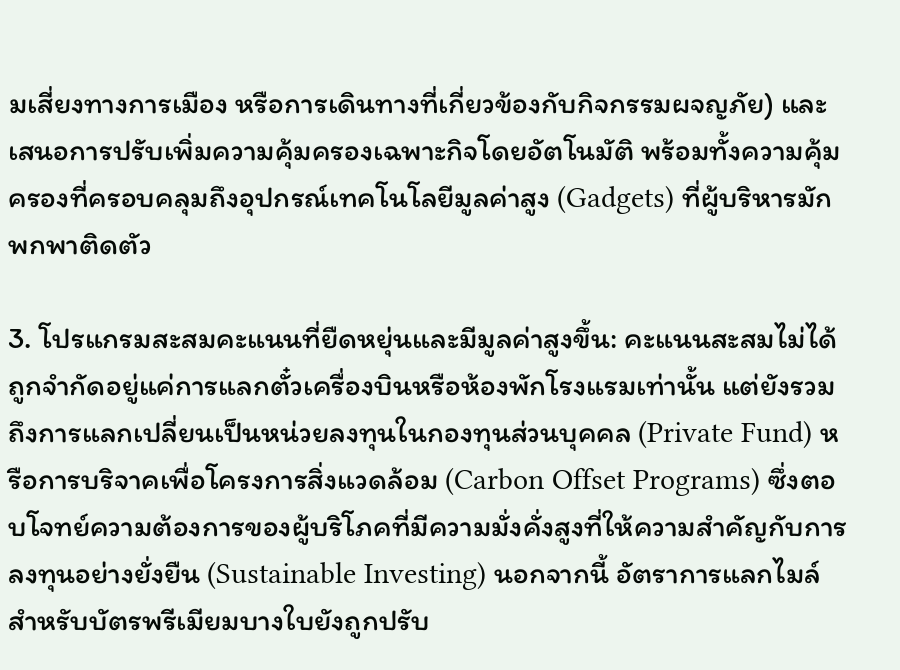มเสี่ยงทางการเมือง หรือการเดินทางที่เกี่ยวข้องกับกิจกรรมผจญภัย) และเสนอการปรับเพิ่มความคุ้มครองเฉพาะกิจโดยอัตโนมัติ พร้อมทั้งความคุ้มครองที่ครอบคลุมถึงอุปกรณ์เทคโนโลยีมูลค่าสูง (Gadgets) ที่ผู้บริหารมักพกพาติดตัว

3. โปรแกรมสะสมคะแนนที่ยืดหยุ่นและมีมูลค่าสูงขึ้น: คะแนนสะสมไม่ได้ถูกจำกัดอยู่แค่การแลกตั๋วเครื่องบินหรือห้องพักโรงแรมเท่านั้น แต่ยังรวมถึงการแลกเปลี่ยนเป็นหน่วยลงทุนในกองทุนส่วนบุคคล (Private Fund) หรือการบริจาคเพื่อโครงการสิ่งแวดล้อม (Carbon Offset Programs) ซึ่งตอบโจทย์ความต้องการของผู้บริโภคที่มีความมั่งคั่งสูงที่ให้ความสำคัญกับการลงทุนอย่างยั่งยืน (Sustainable Investing) นอกจากนี้ อัตราการแลกไมล์สำหรับบัตรพรีเมียมบางใบยังถูกปรับ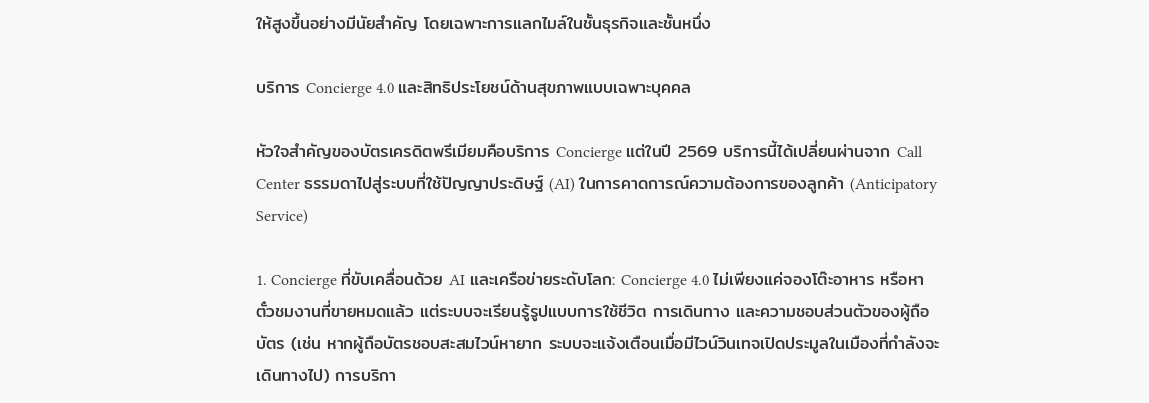ให้สูงขึ้นอย่างมีนัยสำคัญ โดยเฉพาะการแลกไมล์ในชั้นธุรกิจและชั้นหนึ่ง

บริการ Concierge 4.0 และสิทธิประโยชน์ด้านสุขภาพแบบเฉพาะบุคคล

หัวใจสำคัญของบัตรเครดิตพรีเมียมคือบริการ Concierge แต่ในปี 2569 บริการนี้ได้เปลี่ยนผ่านจาก Call Center ธรรมดาไปสู่ระบบที่ใช้ปัญญาประดิษฐ์ (AI) ในการคาดการณ์ความต้องการของลูกค้า (Anticipatory Service)

1. Concierge ที่ขับเคลื่อนด้วย AI และเครือข่ายระดับโลก: Concierge 4.0 ไม่เพียงแค่จองโต๊ะอาหาร หรือหาตั๋วชมงานที่ขายหมดแล้ว แต่ระบบจะเรียนรู้รูปแบบการใช้ชีวิต การเดินทาง และความชอบส่วนตัวของผู้ถือบัตร (เช่น หากผู้ถือบัตรชอบสะสมไวน์หายาก ระบบจะแจ้งเตือนเมื่อมีไวน์วินเทจเปิดประมูลในเมืองที่กำลังจะเดินทางไป) การบริกา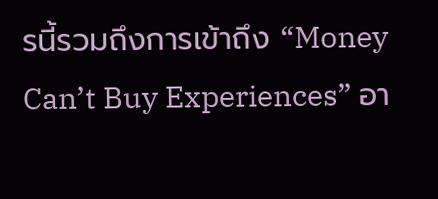รนี้รวมถึงการเข้าถึง “Money Can’t Buy Experiences” อา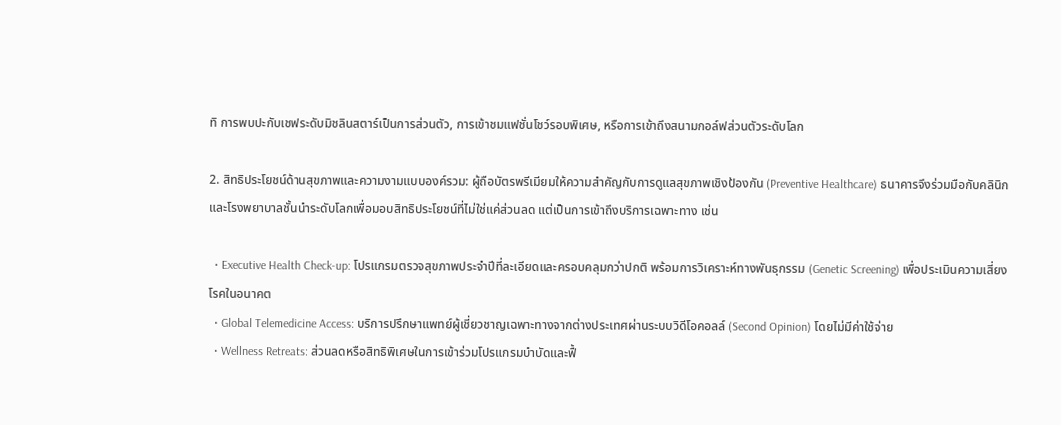ทิ การพบปะกับเชฟระดับมิชลินสตาร์เป็นการส่วนตัว, การเข้าชมแฟชั่นโชว์รอบพิเศษ, หรือการเข้าถึงสนามกอล์ฟส่วนตัวระดับโลก

2. สิทธิประโยชน์ด้านสุขภาพและความงามแบบองค์รวม: ผู้ถือบัตรพรีเมียมให้ความสำคัญกับการดูแลสุขภาพเชิงป้องกัน (Preventive Healthcare) ธนาคารจึงร่วมมือกับคลินิกและโรงพยาบาลชั้นนำระดับโลกเพื่อมอบสิทธิประโยชน์ที่ไม่ใช่แค่ส่วนลด แต่เป็นการเข้าถึงบริการเฉพาะทาง เช่น

  • Executive Health Check-up: โปรแกรมตรวจสุขภาพประจำปีที่ละเอียดและครอบคลุมกว่าปกติ พร้อมการวิเคราะห์ทางพันธุกรรม (Genetic Screening) เพื่อประเมินความเสี่ยงโรคในอนาคต
  • Global Telemedicine Access: บริการปรึกษาแพทย์ผู้เชี่ยวชาญเฉพาะทางจากต่างประเทศผ่านระบบวิดีโอคอลล์ (Second Opinion) โดยไม่มีค่าใช้จ่าย
  • Wellness Retreats: ส่วนลดหรือสิทธิพิเศษในการเข้าร่วมโปรแกรมบำบัดและฟื้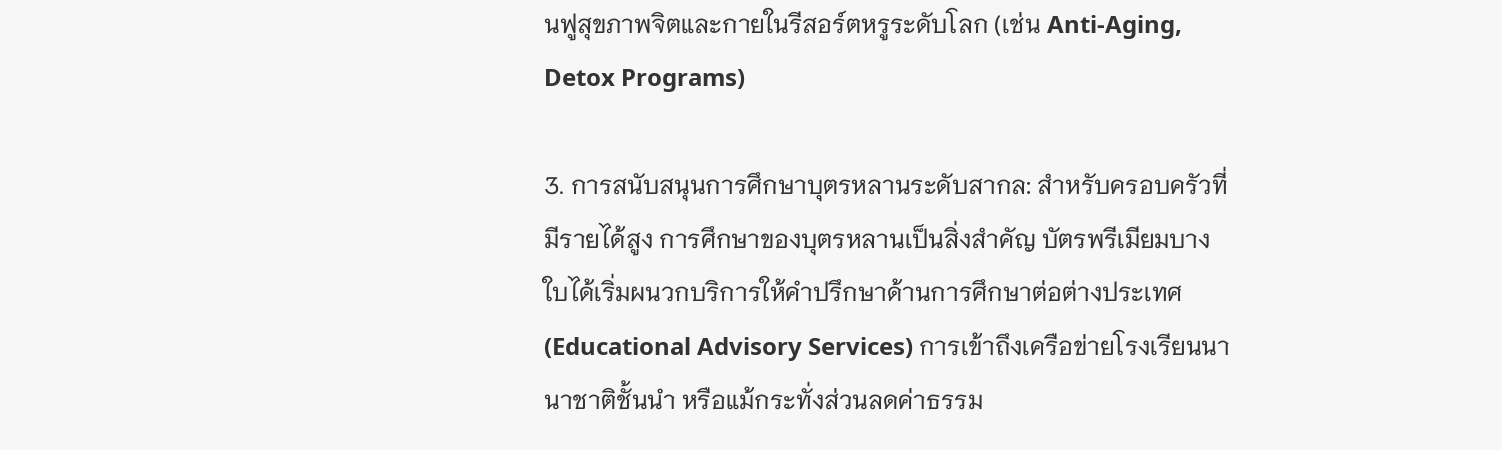นฟูสุขภาพจิตและกายในรีสอร์ตหรูระดับโลก (เช่น Anti-Aging, Detox Programs)

3. การสนับสนุนการศึกษาบุตรหลานระดับสากล: สำหรับครอบครัวที่มีรายได้สูง การศึกษาของบุตรหลานเป็นสิ่งสำคัญ บัตรพรีเมียมบางใบได้เริ่มผนวกบริการให้คำปรึกษาด้านการศึกษาต่อต่างประเทศ (Educational Advisory Services) การเข้าถึงเครือข่ายโรงเรียนนานาชาติชั้นนำ หรือแม้กระทั่งส่วนลดค่าธรรม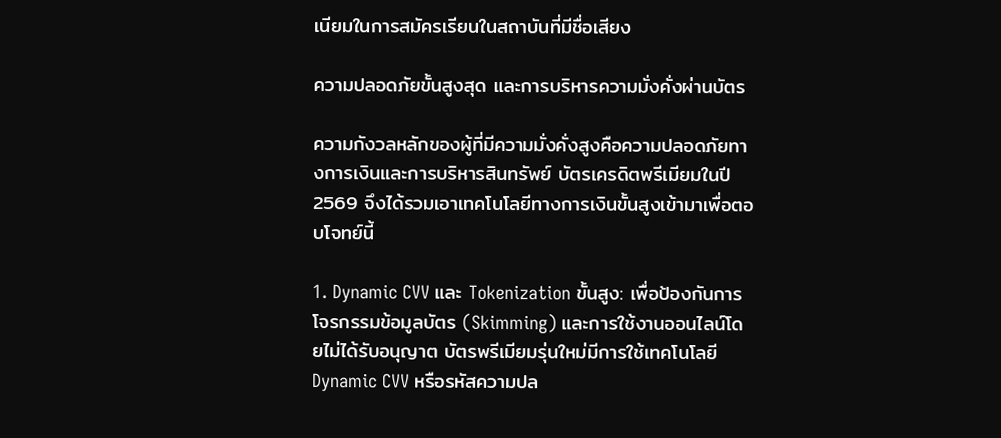เนียมในการสมัครเรียนในสถาบันที่มีชื่อเสียง

ความปลอดภัยขั้นสูงสุด และการบริหารความมั่งคั่งผ่านบัตร

ความกังวลหลักของผู้ที่มีความมั่งคั่งสูงคือความปลอดภัยทางการเงินและการบริหารสินทรัพย์ บัตรเครดิตพรีเมียมในปี 2569 จึงได้รวมเอาเทคโนโลยีทางการเงินขั้นสูงเข้ามาเพื่อตอบโจทย์นี้

1. Dynamic CVV และ Tokenization ขั้นสูง: เพื่อป้องกันการโจรกรรมข้อมูลบัตร (Skimming) และการใช้งานออนไลน์โดยไม่ได้รับอนุญาต บัตรพรีเมียมรุ่นใหม่มีการใช้เทคโนโลยี Dynamic CVV หรือรหัสความปล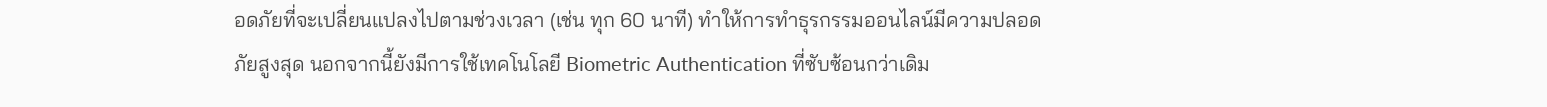อดภัยที่จะเปลี่ยนแปลงไปตามช่วงเวลา (เช่น ทุก 60 นาที) ทำให้การทำธุรกรรมออนไลน์มีความปลอดภัยสูงสุด นอกจากนี้ยังมีการใช้เทคโนโลยี Biometric Authentication ที่ซับซ้อนกว่าเดิม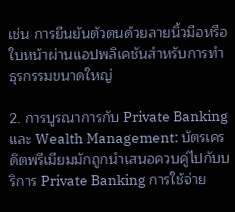เช่น การยืนยันตัวตนด้วยลายนิ้วมือหรือใบหน้าผ่านแอปพลิเคชันสำหรับการทำธุรกรรมขนาดใหญ่

2. การบูรณาการกับ Private Banking และ Wealth Management: บัตรเครดิตพรีเมียมมักถูกนำเสนอควบคู่ไปกับบริการ Private Banking การใช้จ่าย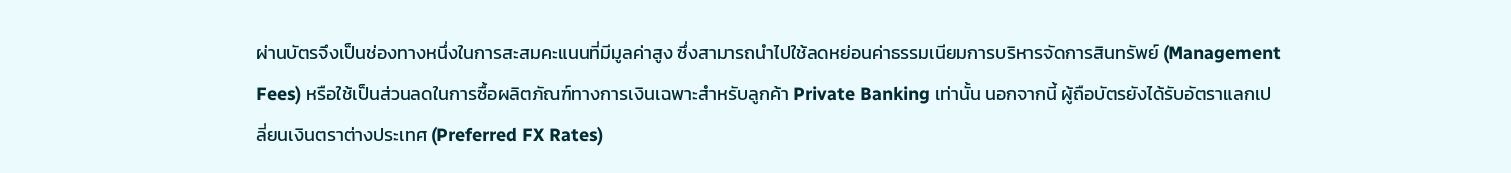ผ่านบัตรจึงเป็นช่องทางหนึ่งในการสะสมคะแนนที่มีมูลค่าสูง ซึ่งสามารถนำไปใช้ลดหย่อนค่าธรรมเนียมการบริหารจัดการสินทรัพย์ (Management Fees) หรือใช้เป็นส่วนลดในการซื้อผลิตภัณฑ์ทางการเงินเฉพาะสำหรับลูกค้า Private Banking เท่านั้น นอกจากนี้ ผู้ถือบัตรยังได้รับอัตราแลกเปลี่ยนเงินตราต่างประเทศ (Preferred FX Rates)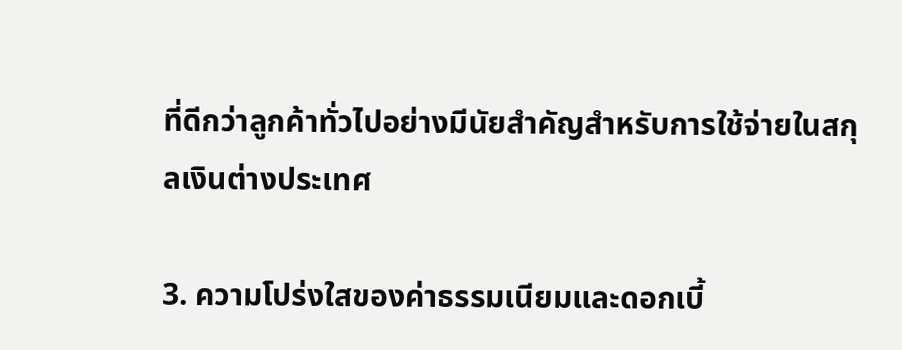ที่ดีกว่าลูกค้าทั่วไปอย่างมีนัยสำคัญสำหรับการใช้จ่ายในสกุลเงินต่างประเทศ

3. ความโปร่งใสของค่าธรรมเนียมและดอกเบี้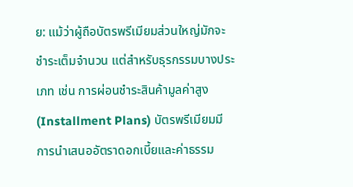ย: แม้ว่าผู้ถือบัตรพรีเมียมส่วนใหญ่มักจะชำระเต็มจำนวน แต่สำหรับธุรกรรมบางประเภท เช่น การผ่อนชำระสินค้ามูลค่าสูง (Installment Plans) บัตรพรีเมียมมีการนำเสนออัตราดอกเบี้ยและค่าธรรม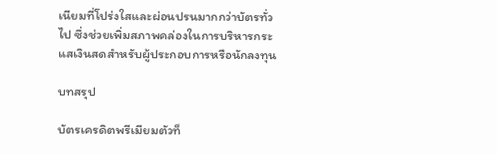เนียมที่โปร่งใสและผ่อนปรนมากกว่าบัตรทั่วไป ซึ่งช่วยเพิ่มสภาพคล่องในการบริหารกระแสเงินสดสำหรับผู้ประกอบการหรือนักลงทุน

บทสรุป

บัตรเครดิตพรีเมียมตัวท็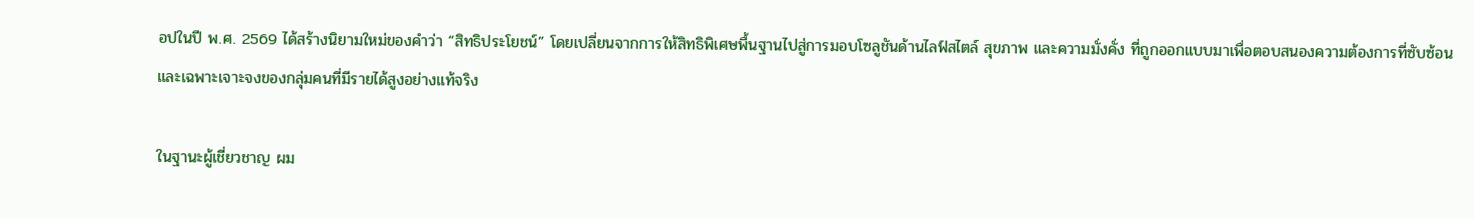อปในปี พ.ศ. 2569 ได้สร้างนิยามใหม่ของคำว่า “สิทธิประโยชน์” โดยเปลี่ยนจากการให้สิทธิพิเศษพื้นฐานไปสู่การมอบโซลูชันด้านไลฟ์สไตล์ สุขภาพ และความมั่งคั่ง ที่ถูกออกแบบมาเพื่อตอบสนองความต้องการที่ซับซ้อนและเฉพาะเจาะจงของกลุ่มคนที่มีรายได้สูงอย่างแท้จริง

ในฐานะผู้เชี่ยวชาญ ผม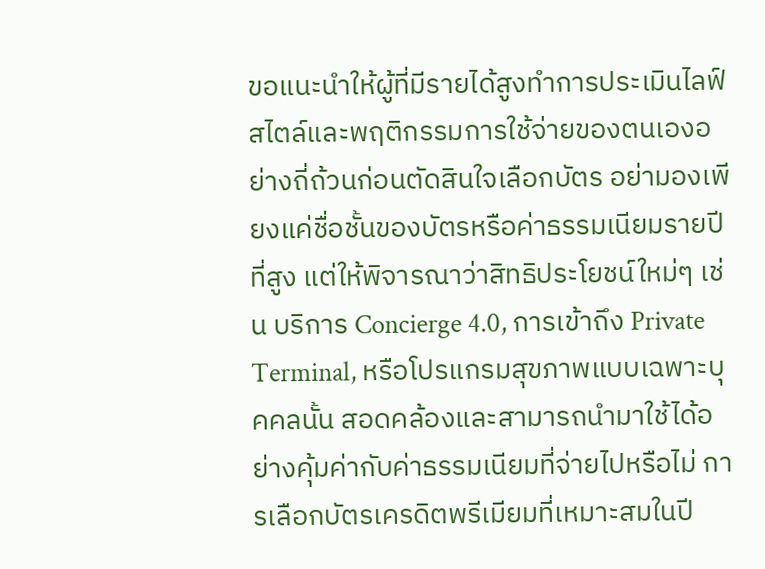ขอแนะนำให้ผู้ที่มีรายได้สูงทำการประเมินไลฟ์สไตล์และพฤติกรรมการใช้จ่ายของตนเองอย่างถี่ถ้วนก่อนตัดสินใจเลือกบัตร อย่ามองเพียงแค่ชื่อชั้นของบัตรหรือค่าธรรมเนียมรายปีที่สูง แต่ให้พิจารณาว่าสิทธิประโยชน์ใหม่ๆ เช่น บริการ Concierge 4.0, การเข้าถึง Private Terminal, หรือโปรแกรมสุขภาพแบบเฉพาะบุคคลนั้น สอดคล้องและสามารถนำมาใช้ได้อย่างคุ้มค่ากับค่าธรรมเนียมที่จ่ายไปหรือไม่ การเลือกบัตรเครดิตพรีเมียมที่เหมาะสมในปี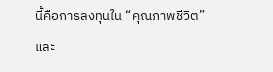นี้คือการลงทุนใน “คุณภาพชีวิต” และ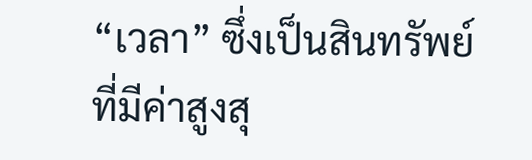“เวลา” ซึ่งเป็นสินทรัพย์ที่มีค่าสูงสุ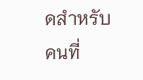ดสำหรับคนที่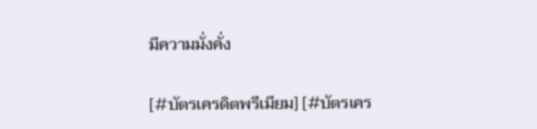มีความมั่งคั่ง

[#บัตรเครดิตพรีเมียม] [#บัตรเคร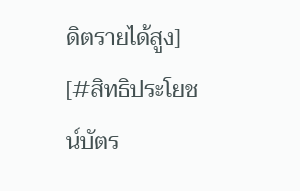ดิตรายได้สูง] [#สิทธิประโยชน์บัตร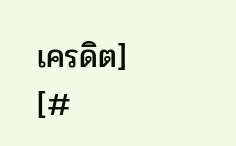เครดิต] [#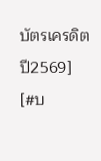บัตรเครดิตปี2569] [#บ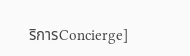ริการConcierge]